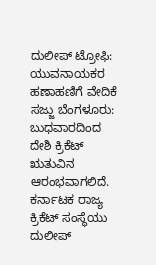ದುಲೀಪ್ ಟ್ರೋಫಿ: ಯುವನಾಯಕರ ಹಣಾಹಣಿಗೆ ವೇದಿಕೆ ಸಜ್ಜು ಬೆಂಗಳೂರು: ಬುಧವಾರದಿಂದ ದೇಶಿ ಕ್ರಿಕೆಟ್ ಋತುವಿನ ಆರಂಭವಾಗಲಿದೆ. ಕರ್ನಾಟಕ ರಾಜ್ಯ ಕ್ರಿಕೆಟ್ ಸಂಸ್ಥೆಯು ದುಲೀಪ್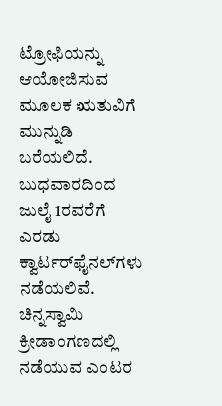ಟ್ರೋಫಿಯನ್ನು ಆಯೋಜಿಸುವ ಮೂಲಕ ಋತುವಿಗೆ ಮುನ್ನುಡಿ ಬರೆಯಲಿದೆ. ಬುಧವಾರದಿಂದ ಜುಲೈ 1ರವರೆಗೆ ಎರಡು ಕ್ವಾರ್ಟರ್‌ಫೈನಲ್‌ಗಳು ನಡೆಯಲಿವೆ. ಚಿನ್ನಸ್ವಾಮಿ ಕ್ರೀಡಾಂಗಣದಲ್ಲಿ ನಡೆಯುವ ಎಂಟರ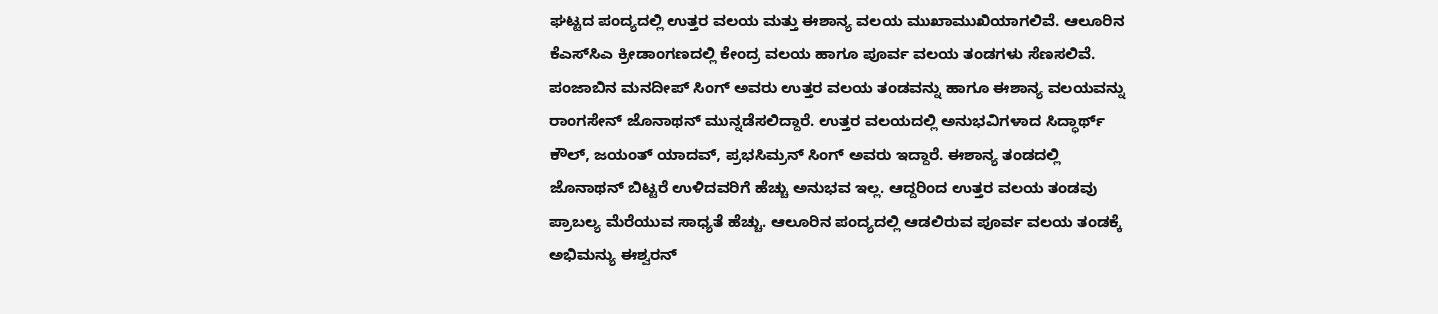ಘಟ್ಟದ ಪಂದ್ಯದಲ್ಲಿ ಉತ್ತರ ವಲಯ ಮತ್ತು ಈಶಾನ್ಯ ವಲಯ ಮುಖಾಮುಖಿಯಾಗಲಿವೆ. ಆಲೂರಿನ ಕೆಎಸ್‌ಸಿಎ ಕ್ರೀಡಾಂಗಣದಲ್ಲಿ ಕೇಂದ್ರ ವಲಯ ಹಾಗೂ ಪೂರ್ವ ವಲಯ ತಂಡಗಳು ಸೆಣಸಲಿವೆ. ಪಂಜಾಬಿನ ಮನದೀಪ್ ಸಿಂಗ್ ಅವರು ಉತ್ತರ ವಲಯ ತಂಡವನ್ನು ಹಾಗೂ ಈಶಾನ್ಯ ವಲಯವನ್ನು ರಾಂಗಸೇನ್ ಜೊನಾಥನ್ ಮುನ್ನಡೆಸಲಿದ್ದಾರೆ. ಉತ್ತರ ವಲಯದಲ್ಲಿ ಅನುಭವಿಗಳಾದ ಸಿದ್ಧಾರ್ಥ್ ಕೌಲ್, ಜಯಂತ್ ಯಾದವ್, ಪ್ರಭಸಿಮ್ರನ್ ಸಿಂಗ್ ಅವರು ಇದ್ದಾರೆ. ಈಶಾನ್ಯ ತಂಡದಲ್ಲಿ ಜೊನಾಥನ್ ಬಿಟ್ಟರೆ ಉಳಿದವರಿಗೆ ಹೆಚ್ಚು ಅನುಭವ ಇಲ್ಲ. ಆದ್ದರಿಂದ ಉತ್ತರ ವಲಯ ತಂಡವು ಪ್ರಾಬಲ್ಯ ಮೆರೆಯುವ ಸಾಧ್ಯತೆ ಹೆಚ್ಚು. ಆಲೂರಿನ ಪಂದ್ಯದಲ್ಲಿ ಆಡಲಿರುವ ಪೂರ್ವ ವಲಯ ತಂಡಕ್ಕೆ ಅಭಿಮನ್ಯು ಈಶ್ವರನ್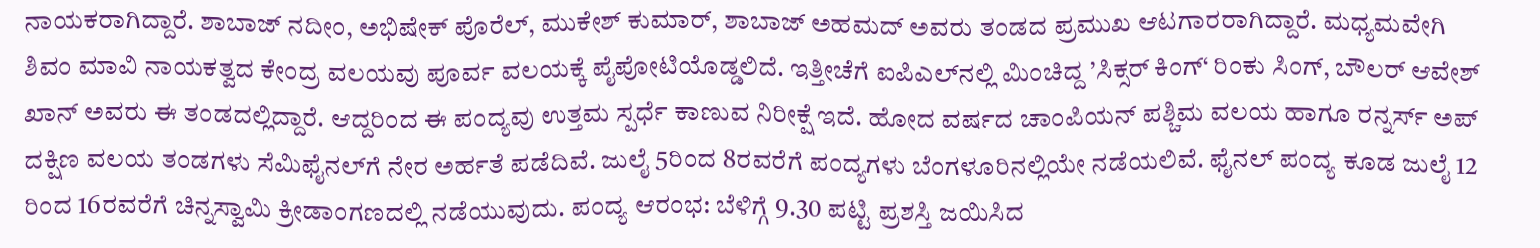ನಾಯಕರಾಗಿದ್ದಾರೆ. ಶಾಬಾಜ್ ನದೀಂ, ಅಭಿಷೇಕ್ ಪೊರೆಲ್, ಮುಕೇಶ್ ಕುಮಾರ್, ಶಾಬಾಜ್ ಅಹಮದ್ ಅವರು ತಂಡದ ಪ್ರಮುಖ ಆಟಗಾರರಾಗಿದ್ದಾರೆ. ಮಧ್ಯಮವೇಗಿ ಶಿವಂ ಮಾವಿ ನಾಯಕತ್ವದ ಕೇಂದ್ರ ವಲಯವು ಪೂರ್ವ ವಲಯಕ್ಕೆ ಪೈಪೋಟಿಯೊಡ್ಡಲಿದೆ. ಇತ್ತೀಚೆಗೆ ಐಪಿಎಲ್‌ನಲ್ಲಿ ಮಿಂಚಿದ್ದ ’ಸಿಕ್ಸರ್ ಕಿಂಗ್‘ ರಿಂಕು ಸಿಂಗ್, ಬೌಲರ್ ಆವೇಶ್ ಖಾನ್ ಅವರು ಈ ತಂಡದಲ್ಲಿದ್ದಾರೆ. ಆದ್ದರಿಂದ ಈ ಪಂದ್ಯವು ಉತ್ತಮ ಸ್ಪರ್ಧೆ ಕಾಣುವ ನಿರೀಕ್ಷೆ ಇದೆ. ಹೋದ ವರ್ಷದ ಚಾಂಪಿಯನ್ ಪಶ್ಚಿಮ ವಲಯ ಹಾಗೂ ರನ್ನರ್ಸ್ ಅಪ್ ದಕ್ಷಿಣ ವಲಯ ತಂಡಗಳು ಸೆಮಿಫೈನಲ್‌ಗೆ ನೇರ ಅರ್ಹತೆ ಪಡೆದಿವೆ. ಜುಲೈ 5ರಿಂದ 8ರವರೆಗೆ ಪಂದ್ಯಗಳು ಬೆಂಗಳೂರಿನಲ್ಲಿಯೇ ನಡೆಯಲಿವೆ. ಫೈನಲ್‌ ಪಂದ್ಯ ಕೂಡ ಜುಲೈ 12 ರಿಂದ 16ರವರೆಗೆ ಚಿನ್ನಸ್ವಾಮಿ ಕ್ರೀಡಾಂಗಣದಲ್ಲಿ ನಡೆಯುವುದು. ಪಂದ್ಯ ಆರಂಭ: ಬೆಳಿಗ್ಗೆ 9.30 ಪಟ್ಟಿ ಪ್ರಶಸ್ತಿ ಜಯಿಸಿದ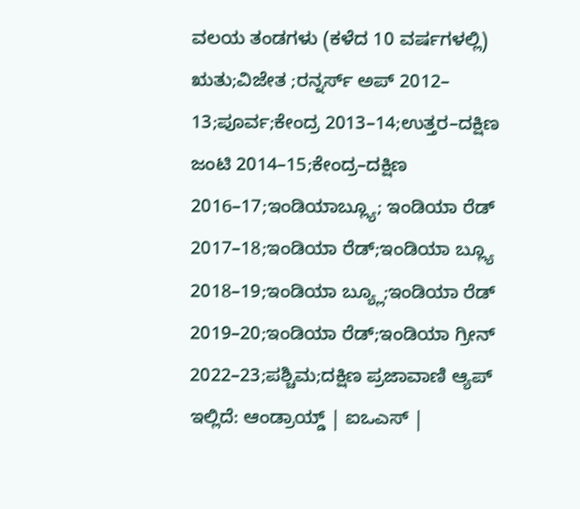ವಲಯ ತಂಡಗಳು (ಕಳೆದ 10 ವರ್ಷಗಳಲ್ಲಿ) ಋತು;ವಿಜೇತ ;ರನ್ನರ್ಸ್ ಅಪ್ 2012– 13;ಪೂರ್ವ;ಕೇಂದ್ರ 2013–14;ಉತ್ತರ–ದಕ್ಷಿಣ ಜಂಟಿ 2014–15;ಕೇಂದ್ರ–ದಕ್ಷಿಣ 2016–17;ಇಂಡಿಯಾಬ್ಲ್ಯೂ; ಇಂಡಿಯಾ ರೆಡ್ 2017–18;ಇಂಡಿಯಾ ರೆಡ್;ಇಂಡಿಯಾ ಬ್ಲ್ಯೂ 2018–19;ಇಂಡಿಯಾ ಬ್ಯ್ಲೂ;ಇಂಡಿಯಾ ರೆಡ್ 2019–20;ಇಂಡಿಯಾ ರೆಡ್;ಇಂಡಿಯಾ ಗ್ರೀನ್ 2022–23;ಪಶ್ಚಿಮ;ದಕ್ಷಿಣ ಪ್ರಜಾವಾಣಿ ಆ್ಯಪ್ ಇಲ್ಲಿದೆ: ಆಂಡ್ರಾಯ್ಡ್ | ಐಒಎಸ್ |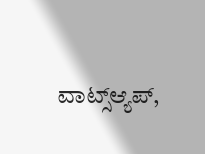ವಾಟ್ಸ್ಆ್ಯಪ್,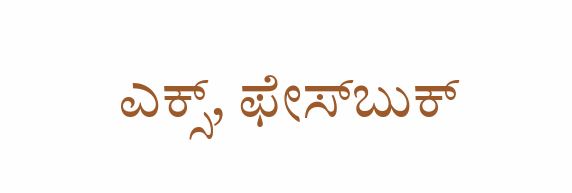ಎಕ್ಸ್, ಫೇಸ್‌ಬುಕ್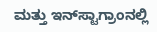ಮತ್ತು ಇನ್‌ಸ್ಟಾಗ್ರಾಂನಲ್ಲಿ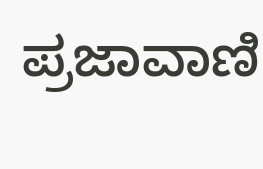ಪ್ರಜಾವಾಣಿ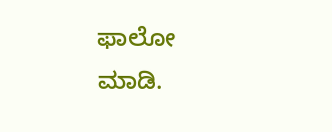ಫಾಲೋ ಮಾಡಿ.